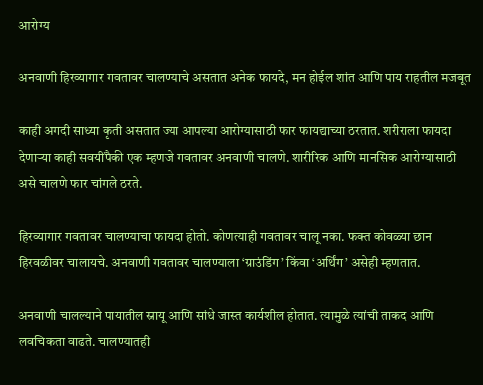आरोग्य

अनवाणी हिरव्यागार गवतावर चालण्याचे असतात अनेक फायदे, मन होईल शांत आणि पाय राहतील मजबूत

काही अगदी साध्या कृती असतात ज्या आपल्या आरोग्यासाठी फार फायद्याच्या ठरतात. शरीराला फायदा देणार्‍या काही सवयींपैकी एक म्हणजे गवतावर अनवाणी चालणे. शारीरिक आणि मानसिक आरोग्यासाठी असे चालणे फार चांगले ठरते.

हिरव्यागार गवतावर चालण्याचा फायदा होतो. कोणत्याही गवतावर चालू नका. फक्त कोवळ्या छान हिरवळीवर चालायचे. अनवाणी गवतावर चालण्याला ‘ग्राउंडिंग’ किंवा ‘अर्थिंग’ असेही म्हणतात.

अनवाणी चालल्याने पायातील स्नायू आणि सांधे जास्त कार्यशील होतात. त्यामुळे त्यांची ताकद आणि लवचिकता वाढते. चालण्यातही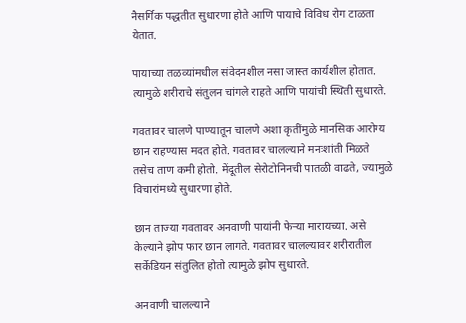नैसर्गिक पद्धतीत सुधारणा होते आणि पायाचे विविध रोग टाळता येतात.

पायाच्या तळव्यांमधील संवेदनशील नसा जास्त कार्यशील होतात. त्यामुळे शरीराचे संतुलन चांगले राहते आणि पायांची स्थिती सुधारते.

गवतावर चालणे पाण्यातून चालणे अशा कृतींमुळे मानसिक आरोग्य छान राहण्यास मदत होते. गवतावर चालल्याने मनःशांती मिळते तसेच ताण कमी होतो. मेंदूतील सेरोटोनिनची पातळी वाढते, ज्यामुळे विचारांमध्ये सुधारणा होते.

छान ताज्या गवतावर अनवाणी पायांनी फेऱ्या मारायच्या. असे केल्याने झोप फार छान लागते. गवतावर चालल्यावर शरीरातील सर्केडियन संतुलित होतो त्यामुळे झोप सुधारते.

अनवाणी चालल्याने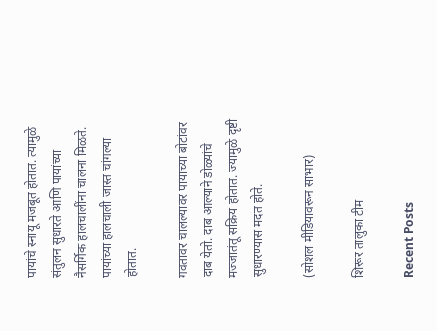पायांचे स्नायू मजबूत होतात. त्यामुळे संतुलन सुधारते आणि पायांच्या नैसर्गिक हालचालींना चालना मिळते. पायांच्या हालचाली जास्त चांगल्या होतात.

गवतावर चालल्यावर पायाच्या बोटांवर दाब येतो. दाब आल्याने डोळ्यांचे मज्जातंतू सक्रिय होतात. ज्यामुळे दृष्टी सुधारण्यास मदत होते.

(सोशल मीडियावरून साभार)

शिरूर तालुका टीम

Recent Posts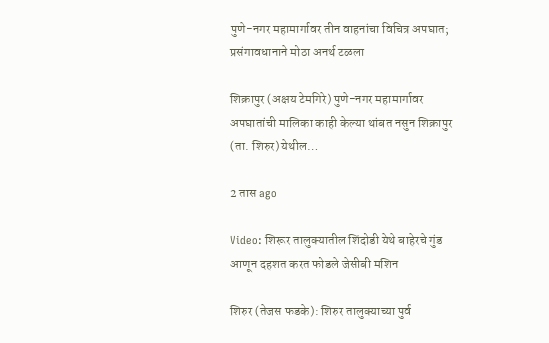पुणे-नगर महामार्गावर तीन वाहनांचा विचित्र अपघात; प्रसंगावधानाने मोठा अनर्थ टळला

शिक्रापुर (अक्षय टेमगिरे) पुणे-नगर महामार्गावर अपघातांची मालिका काही केल्या थांबत नसुन शिक्रापुर (ता. शिरुर) येथील…

2 तास ago

Video: शिरूर तालुक्यातील शिंदोडी येथे बाहेरचे गुंड आणून दहशत करत फोडले जेसीबी मशिन

शिरुर (तेजस फडके): शिरुर तालुक्याच्या पुर्व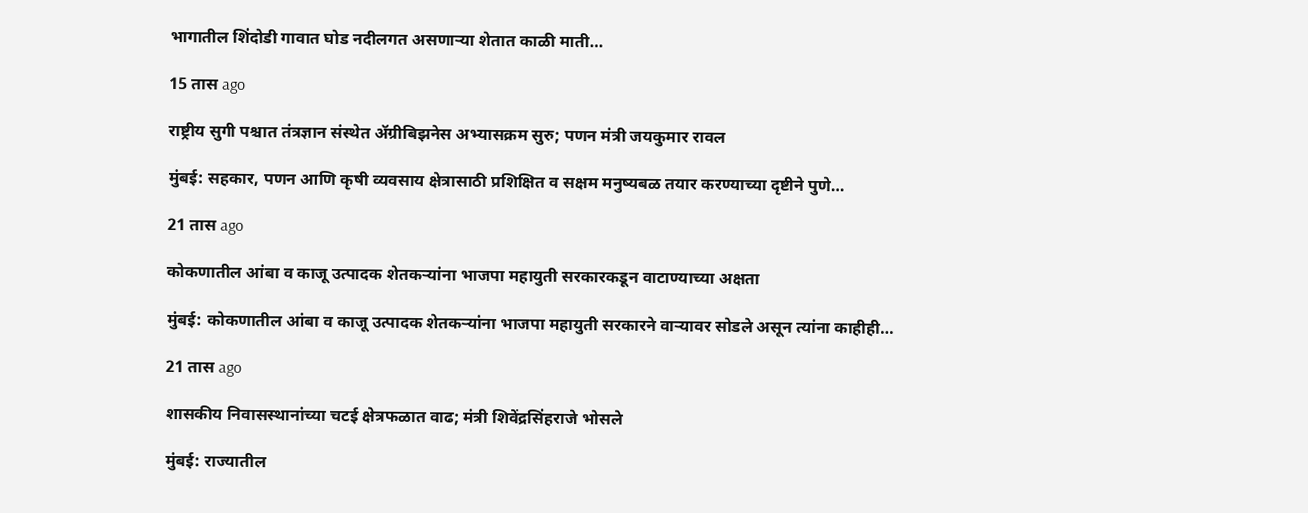भागातील शिंदोडी गावात घोड नदीलगत असणाऱ्या शेतात काळी माती…

15 तास ago

राष्ट्रीय सुगी पश्चात तंत्रज्ञान संस्थेत ॲग्रीबिझनेस अभ्यासक्रम सुरु; पणन मंत्री जयकुमार रावल

मुंबई: सहकार, पणन आणि कृषी व्यवसाय क्षेत्रासाठी प्रशिक्षित व सक्षम मनुष्यबळ तयार करण्याच्या दृष्टीने पुणे…

21 तास ago

कोकणातील आंबा व काजू उत्पादक शेतकऱ्यांना भाजपा महायुती सरकारकडून वाटाण्याच्या अक्षता

मुंबई: कोकणातील आंबा व काजू उत्पादक शेतकऱ्यांना भाजपा महायुती सरकारने वाऱ्यावर सोडले असून त्यांना काहीही…

21 तास ago

शासकीय निवासस्थानांच्या चटई क्षेत्रफळात वाढ; मंत्री शिवेंद्रसिंहराजे भोसले

मुंबई: राज्यातील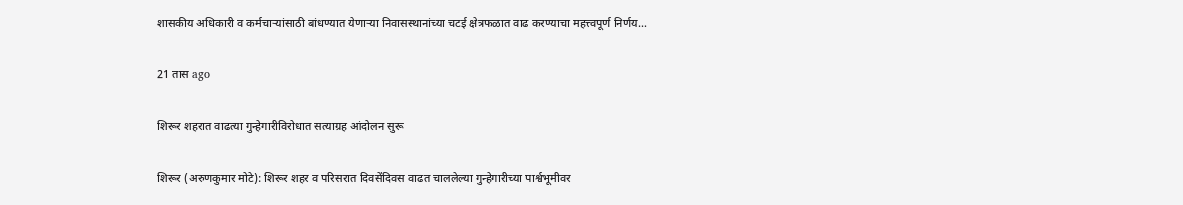शासकीय अधिकारी व कर्मचाऱ्यांसाठी बांधण्यात येणाऱ्या निवासस्थानांच्या चटई क्षेत्रफळात वाढ करण्याचा महत्त्वपूर्ण निर्णय…

21 तास ago

शिरूर शहरात वाढत्या गुन्हेगारीविरोधात सत्याग्रह आंदोलन सुरू

शिरूर (अरुणकुमार मोटे): शिरूर शहर व परिसरात दिवसेंदिवस वाढत चाललेल्या गुन्हेगारीच्या पार्श्वभूमीवर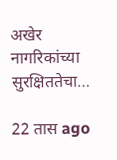अखेर नागरिकांच्या सुरक्षिततेचा…

22 तास ago